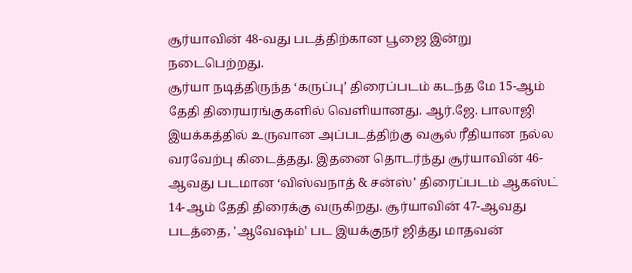சூர்யாவின் 48-வது படத்திற்கான பூஜை இன்று நடைபெற்றது.
சூர்யா நடித்திருந்த ‘கருப்பு’ திரைப்படம் கடந்த மே 15-ஆம் தேதி திரையரங்குகளில் வெளியானது. ஆர்.ஜே. பாலாஜி இயக்கத்தில் உருவான அப்படத்திற்கு வசூல் ரீதியான நல்ல வரவேற்பு கிடைத்தது. இதனை தொடர்ந்து சூர்யாவின் 46-ஆவது படமான ‘விஸ்வநாத் & சன்ஸ்’ திரைப்படம் ஆகஸ்ட் 14-ஆம் தேதி திரைக்கு வருகிறது. சூர்யாவின் 47-ஆவது படத்தை, 'ஆவேஷம்' பட இயக்குநர் ஜித்து மாதவன்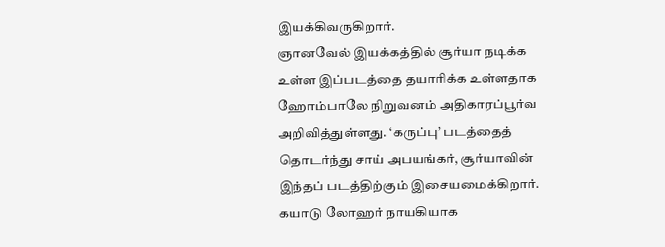இயக்கிவருகிறார்.
ஞானவேல் இயக்கத்தில் சூர்யா நடிக்க உள்ள இப்படத்தை தயாரிக்க உள்ளதாக ஹோம்பாலே நிறுவனம் அதிகாரப்பூர்வ அறிவித்துள்ளது. ‘கருப்பு’ படத்தைத் தொடர்ந்து சாய் அபயங்கர், சூர்யாவின் இந்தப் படத்திற்கும் இசையமைக்கிறார். கயாடு லோஹர் நாயகியாக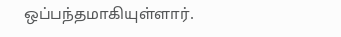ஒப்பந்தமாகியுள்ளார்.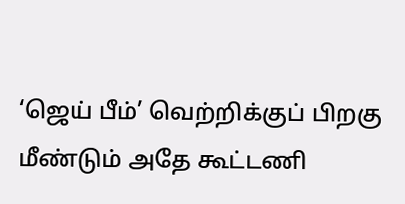‘ஜெய் பீம்’ வெற்றிக்குப் பிறகு மீண்டும் அதே கூட்டணி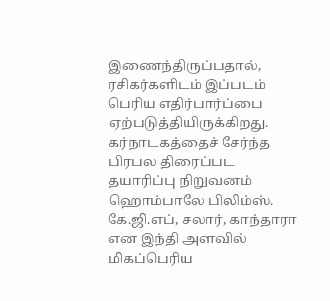இணைந்திருப்பதால், ரசிகர்களிடம் இப்படம் பெரிய எதிர்பார்ப்பை ஏற்படுத்தியிருக்கிறது.
கர்நாடகத்தைச் சேர்ந்த பிரபல திரைப்பட தயாரிப்பு நிறுவனம் ஹொம்பாலே பிலிம்ஸ். கே.ஜி.எப், சலார், காந்தாரா என இந்தி அளவில் மிகப்பெரிய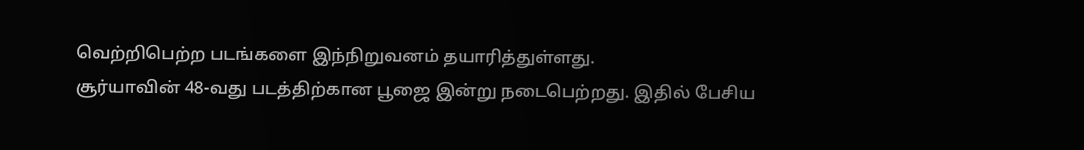வெற்றிபெற்ற படங்களை இந்நிறுவனம் தயாரித்துள்ளது.
சூர்யாவின் 48-வது படத்திற்கான பூஜை இன்று நடைபெற்றது. இதில் பேசிய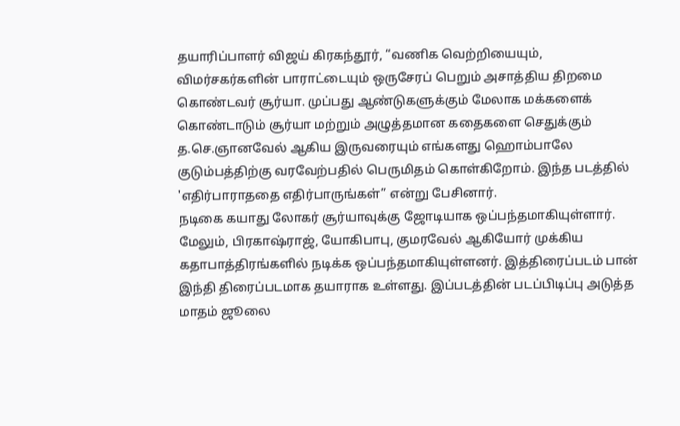தயாரிப்பாளர் விஜய் கிரகந்தூர், “வணிக வெற்றியையும், விமர்சகர்களின் பாராட்டையும் ஒருசேரப் பெறும் அசாத்திய திறமை கொண்டவர் சூர்யா. முப்பது ஆண்டுகளுக்கும் மேலாக மக்களைக் கொண்டாடும் சூர்யா மற்றும் அழுத்தமான கதைகளை செதுக்கும் த.செ.ஞானவேல் ஆகிய இருவரையும் எங்களது ஹொம்பாலே குடும்பத்திற்கு வரவேற்பதில் பெருமிதம் கொள்கிறோம். இந்த படத்தில் 'எதிர்பாராததை எதிர்பாருங்கள்” என்று பேசினார்.
நடிகை கயாது லோகர் சூர்யாவுக்கு ஜோடியாக ஒப்பந்தமாகியுள்ளார். மேலும், பிரகாஷ்ராஜ், யோகிபாபு, குமரவேல் ஆகியோர் முக்கிய கதாபாத்திரங்களில் நடிக்க ஒப்பந்தமாகியுள்ளனர். இத்திரைப்படம் பான் இந்தி திரைப்படமாக தயாராக உள்ளது. இப்படத்தின் படப்பிடிப்பு அடுத்த மாதம் ஜூலை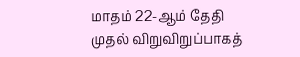மாதம் 22-ஆம் தேதி முதல் விறுவிறுப்பாகத்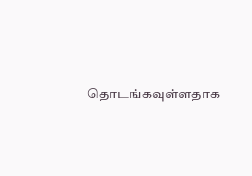தொடங்கவுள்ளதாக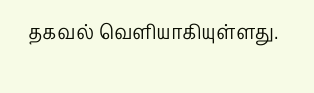தகவல் வெளியாகியுள்ளது.